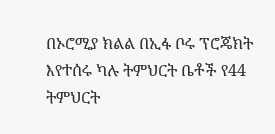በኦሮሚያ ክልል በኢፋ ቦሩ ፕሮጄክት እየተሰሩ ካሉ ትምህርት ቤቶች የ44 ትምህርት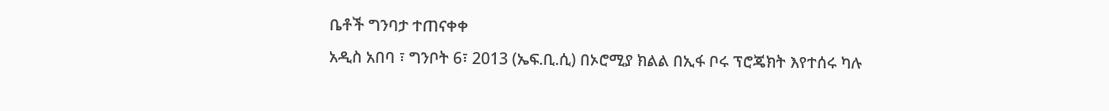ቤቶች ግንባታ ተጠናቀቀ
አዲስ አበባ ፣ ግንቦት 6፣ 2013 (ኤፍ.ቢ.ሲ) በኦሮሚያ ክልል በኢፋ ቦሩ ፕሮጄክት እየተሰሩ ካሉ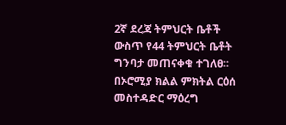2ኛ ደረጃ ትምህርት ቤቶች ውስጥ የ44 ትምህርት ቤቶት ግንባታ መጠናቀቁ ተገለፀ፡፡
በኦሮሚያ ክልል ምክትል ርዕሰ መስተዳድር ማዕረግ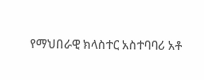የማህበራዊ ክላስተር አስተባባሪ አቶ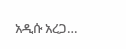አዲሱ አረጋ…